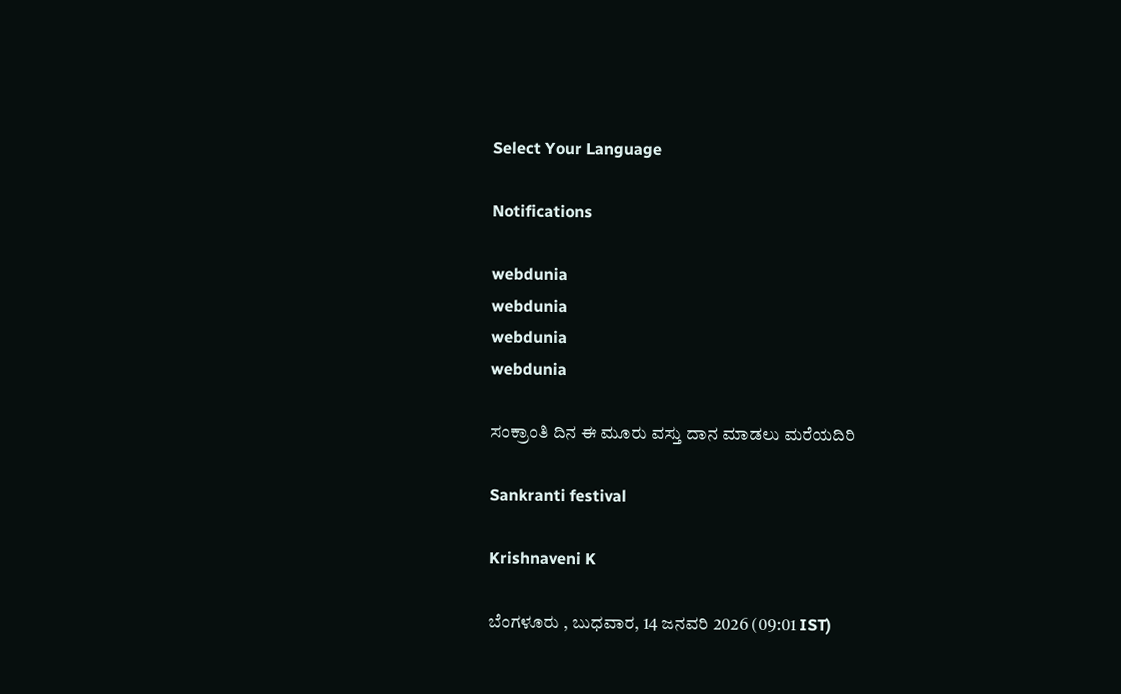Select Your Language

Notifications

webdunia
webdunia
webdunia
webdunia

ಸಂಕ್ರಾಂತಿ ದಿನ ಈ ಮೂರು ವಸ್ತು ದಾನ ಮಾಡಲು ಮರೆಯದಿರಿ

Sankranti festival

Krishnaveni K

ಬೆಂಗಳೂರು , ಬುಧವಾರ, 14 ಜನವರಿ 2026 (09:01 IST)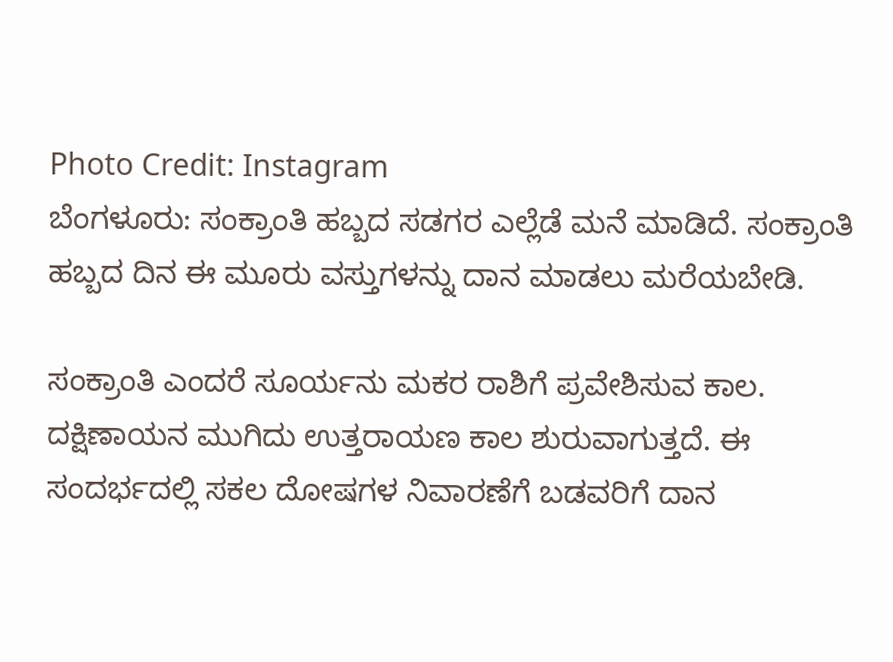Photo Credit: Instagram
ಬೆಂಗಳೂರು: ಸಂಕ್ರಾಂತಿ ಹಬ್ಬದ ಸಡಗರ ಎಲ್ಲೆಡೆ ಮನೆ ಮಾಡಿದೆ. ಸಂಕ್ರಾಂತಿ ಹಬ್ಬದ ದಿನ ಈ ಮೂರು ವಸ್ತುಗಳನ್ನು ದಾನ ಮಾಡಲು ಮರೆಯಬೇಡಿ.

ಸಂಕ್ರಾಂತಿ ಎಂದರೆ ಸೂರ್ಯನು ಮಕರ ರಾಶಿಗೆ ಪ್ರವೇಶಿಸುವ ಕಾಲ. ದಕ್ಷಿಣಾಯನ ಮುಗಿದು ಉತ್ತರಾಯಣ ಕಾಲ ಶುರುವಾಗುತ್ತದೆ. ಈ ಸಂದರ್ಭದಲ್ಲಿ ಸಕಲ ದೋಷಗಳ ನಿವಾರಣೆಗೆ ಬಡವರಿಗೆ ದಾನ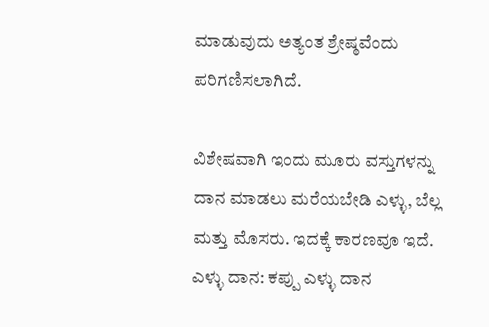ಮಾಡುವುದು ಅತ್ಯಂತ ಶ್ರೇಷ್ಠವೆಂದು ಪರಿಗಣಿಸಲಾಗಿದೆ.

ವಿಶೇಷವಾಗಿ ಇಂದು ಮೂರು ವಸ್ತುಗಳನ್ನು ದಾನ ಮಾಡಲು ಮರೆಯಬೇಡಿ ಎಳ್ಳು, ಬೆಲ್ಲ ಮತ್ತು ಮೊಸರು. ಇದಕ್ಕೆ ಕಾರಣವೂ ಇದೆ.
ಎಳ್ಳು ದಾನ: ಕಪ್ಪು ಎಳ್ಳು ದಾನ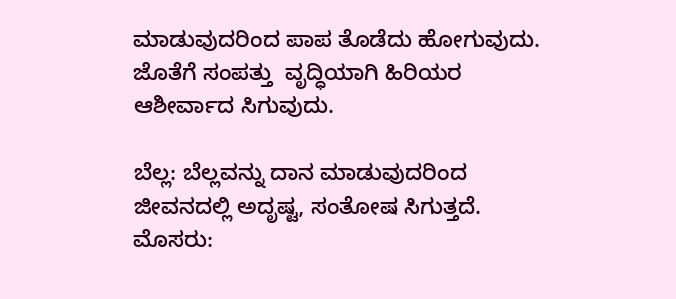ಮಾಡುವುದರಿಂದ ಪಾಪ ತೊಡೆದು ಹೋಗುವುದು. ಜೊತೆಗೆ ಸಂಪತ್ತು  ವೃದ್ಧಿಯಾಗಿ ಹಿರಿಯರ ಆಶೀರ್ವಾದ ಸಿಗುವುದು.

ಬೆಲ್ಲ: ಬೆಲ್ಲವನ್ನು ದಾನ ಮಾಡುವುದರಿಂದ ಜೀವನದಲ್ಲಿ ಅದೃಷ್ಟ, ಸಂತೋಷ ಸಿಗುತ್ತದೆ.
ಮೊಸರು: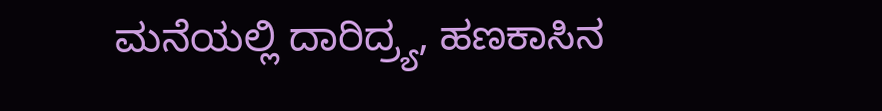ಮನೆಯಲ್ಲಿ ದಾರಿದ್ರ್ಯ, ಹಣಕಾಸಿನ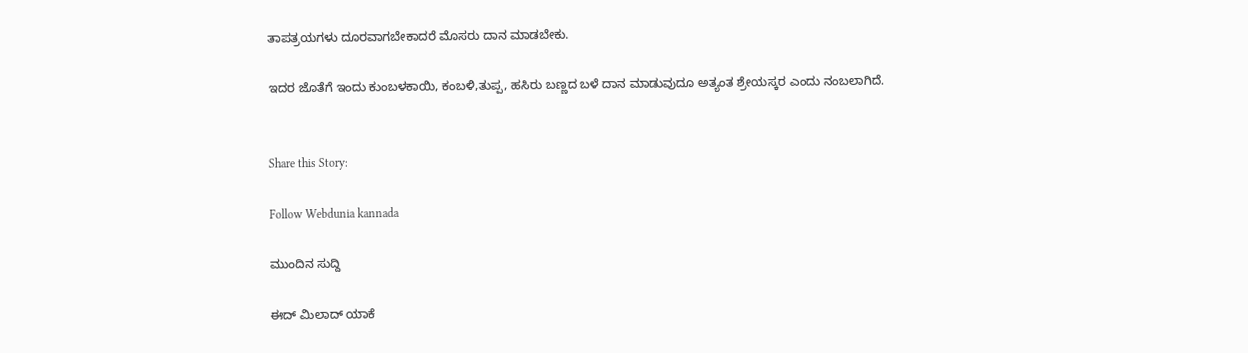ತಾಪತ್ರಯಗಳು ದೂರವಾಗಬೇಕಾದರೆ ಮೊಸರು ದಾನ ಮಾಡಬೇಕು.

ಇದರ ಜೊತೆಗೆ ಇಂದು ಕುಂಬಳಕಾಯಿ, ಕಂಬಳಿ,ತುಪ್ಪ, ಹಸಿರು ಬಣ್ಣದ ಬಳೆ ದಾನ ಮಾಡುವುದೂ ಅತ್ಯಂತ ಶ್ರೇಯಸ್ಕರ ಎಂದು ನಂಬಲಾಗಿದೆ.


Share this Story:

Follow Webdunia kannada

ಮುಂದಿನ ಸುದ್ದಿ

ಈದ್ ಮಿಲಾದ್ ಯಾಕೆ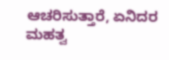ಆಚರಿಸುತ್ತಾರೆ, ಏನಿದರ ಮಹತ್ವ